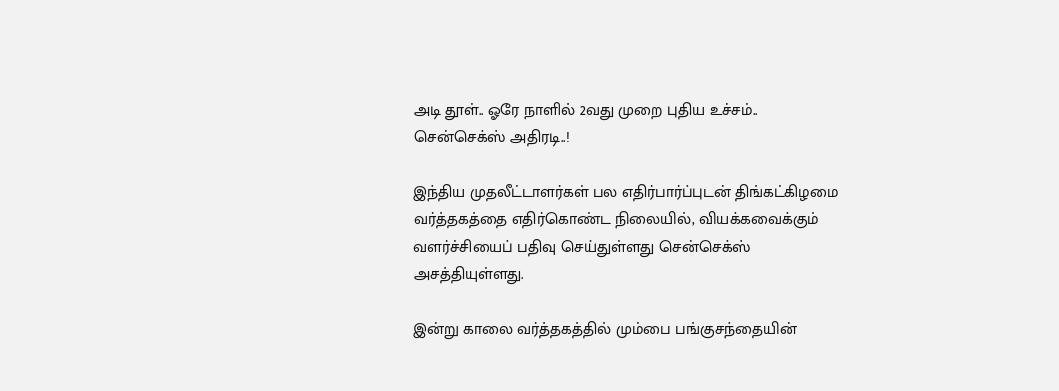அடி தூள்.. ஓரே நாளில் 2வது முறை புதிய உச்சம்.. சென்செக்ஸ் அதிரடி..!

இந்திய முதலீட்டாளர்கள் பல எதிர்பார்ப்புடன் திங்கட்கிழமை வர்த்தகத்தை எதிர்கொண்ட நிலையில், வியக்கவைக்கும் வளர்ச்சியைப் பதிவு செய்துள்ளது சென்செக்ஸ் அசத்தியுள்ளது.

இன்று காலை வர்த்தகத்தில் மும்பை பங்குசந்தையின்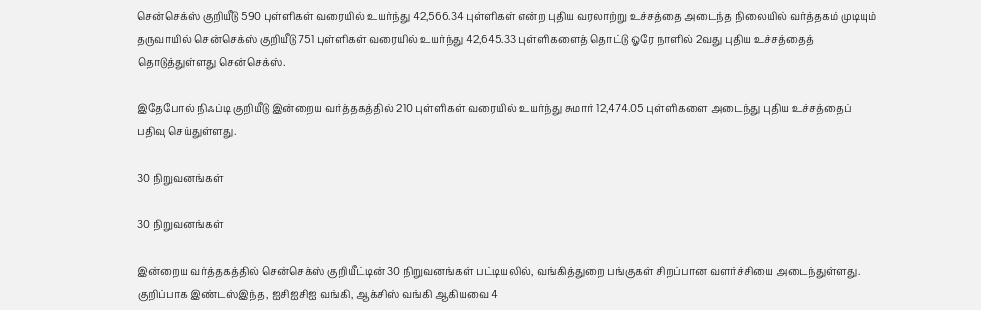சென்செக்ஸ் குறியீடு 590 புள்ளிகள் வரையில் உயர்ந்து 42,566.34 புள்ளிகள் என்ற புதிய வரலாற்று உச்சத்தை அடைந்த நிலையில் வர்த்தகம் முடியும் தருவாயில் சென்செக்ஸ் குறியீடு 751 புள்ளிகள் வரையில் உயர்ந்து 42,645.33 புள்ளிகளைத் தொட்டு ஓரே நாளில் 2வது புதிய உச்சத்தைத் தொடுத்துள்ளது சென்செக்ஸ்.

இதேபோல் நிஃப்டி குறியீடு இன்றைய வர்த்தகத்தில் 210 புள்ளிகள் வரையில் உயர்ந்து சுமார் 12,474.05 புள்ளிகளை அடைந்து புதிய உச்சத்தைப் பதிவு செய்துள்ளது.

30 நிறுவனங்கள்

30 நிறுவனங்கள்

இன்றைய வர்த்தகத்தில் சென்செக்ஸ் குறியீட்டின் 30 நிறுவனங்கள் பட்டியலில், வங்கித்துறை பங்குகள் சிறப்பான வளர்ச்சியை அடைந்துள்ளது. குறிப்பாக இண்டஸ்இந்த, ஐசிஐசிஐ வங்கி, ஆக்சிஸ் வங்கி ஆகியவை 4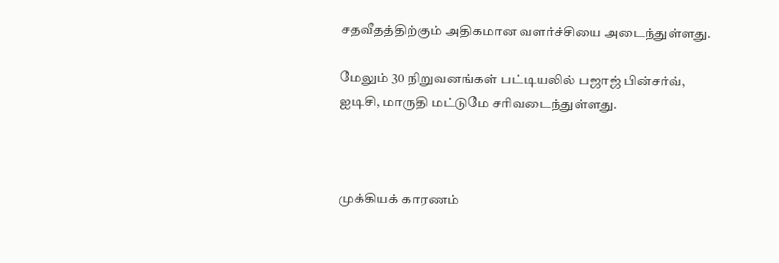சதவீதத்திற்கும் அதிகமான வளர்ச்சியை அடைந்துள்ளது.

மேலும் 30 நிறுவனங்கள் பட்டியலில் பஜாஜ் பின்சர்வ், ஐடிசி, மாருதி மட்டுமே சரிவடைந்துள்ளது.



முக்கியக் காரணம்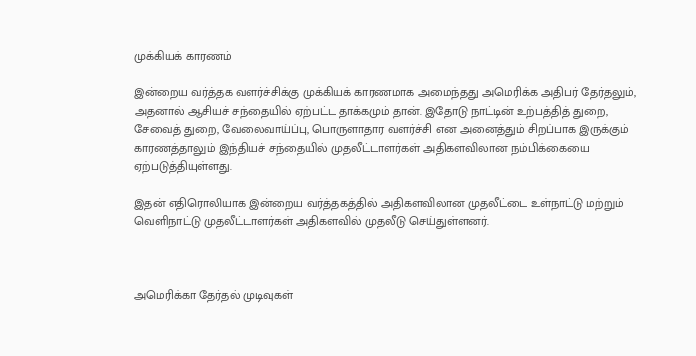முக்கியக் காரணம்

இன்றைய வர்த்தக வளர்ச்சிக்கு முக்கியக் காரணமாக அமைந்தது அமெரிக்க அதிபர் தேர்தலும், அதனால் ஆசியச் சந்தையில் ஏற்பட்ட தாக்கமும் தான். இதோடு நாட்டின் உற்பத்தித் துறை, சேவைத் துறை, வேலைவாய்ப்பு, பொருளாதார வளர்ச்சி என அனைத்தும் சிறப்பாக இருக்கும் காரணத்தாலும் இந்தியச் சந்தையில் முதலீட்டாளர்கள் அதிகளவிலான நம்பிக்கையை ஏற்படுத்தியுள்ளது.

இதன் எதிரொலியாக இன்றைய வர்த்தகத்தில் அதிகளவிலான முதலீட்டை உள்நாட்டு மற்றும் வெளிநாட்டு முதலீட்டாளர்கள் அதிகளவில் முதலீடு செய்துள்ளனர்.



அமெரிக்கா தேர்தல் முடிவுகள்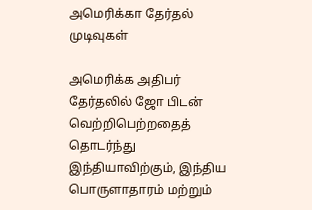அமெரிக்கா தேர்தல் முடிவுகள்

அமெரிக்க அதிபர் தேர்தலில் ஜோ பிடன் வெற்றிபெற்றதைத் தொடர்ந்து இந்தியாவிற்கும், இந்திய பொருளாதாரம் மற்றும்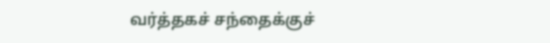வர்த்தகச் சந்தைக்குச்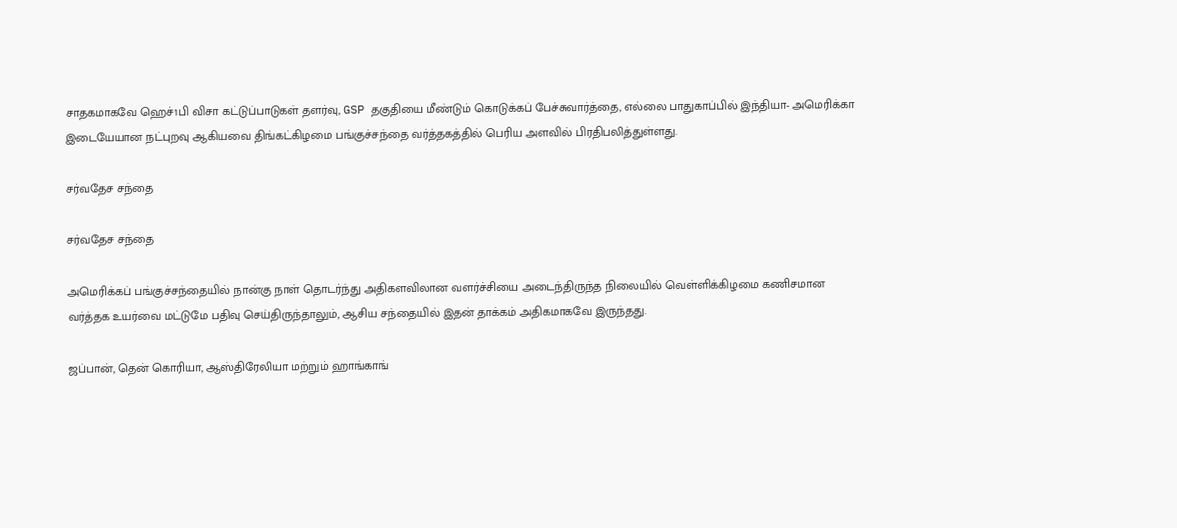சாதகமாகவே ஹெச்1பி விசா கட்டுப்பாடுகள் தளர்வு, GSP தகுதியை மீண்டும் கொடுக்கப் பேச்சுவார்த்தை, எல்லை பாதுகாப்பில் இந்தியா- அமெரிக்கா இடையேயான நட்புறவு ஆகியவை திங்கட்கிழமை பங்குச்சந்தை வர்த்தகத்தில் பெரிய அளவில் பிரதிபலித்துள்ளது.

சர்வதேச சந்தை

சர்வதேச சந்தை

அமெரிக்கப் பங்குச்சந்தையில் நான்கு நாள் தொடர்ந்து அதிகளவிலான வளர்ச்சியை அடைந்திருந்த நிலையில் வெள்ளிக்கிழமை கணிசமான வர்த்தக உயர்வை மட்டுமே பதிவு செய்திருந்தாலும், ஆசிய சந்தையில் இதன் தாக்கம் அதிகமாகவே இருந்தது.

ஜப்பான், தென் கொரியா, ஆஸ்திரேலியா மற்றும் ஹாங்காங்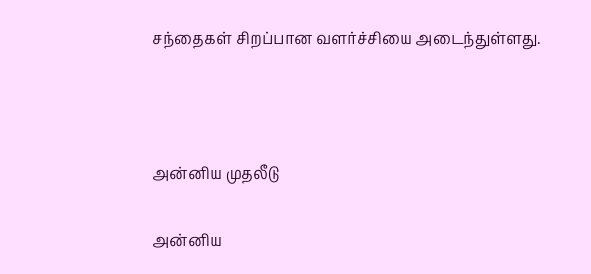சந்தைகள் சிறப்பான வளர்ச்சியை அடைந்துள்ளது.



அன்னிய முதலீடு

அன்னிய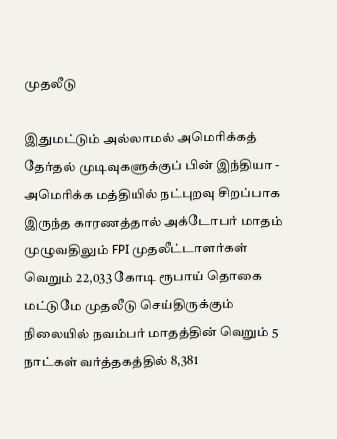முதலீடு

இதுமட்டும் அல்லாமல் அமெரிக்கத் தேர்தல் முடிவுகளுக்குப் பின் இந்தியா - அமெரிக்க மத்தியில் நட்புறவு சிறப்பாக இருந்த காரணத்தால் அக்டோபர் மாதம் முழுவதிலும் FPI முதலீட்டாளர்கள் வெறும் 22,033 கோடி ரூபாய் தொகை மட்டுமே முதலீடு செய்திருக்கும் நிலையில் நவம்பர் மாதத்தின் வெறும் 5 நாட்கள் வர்த்தகத்தில் 8,381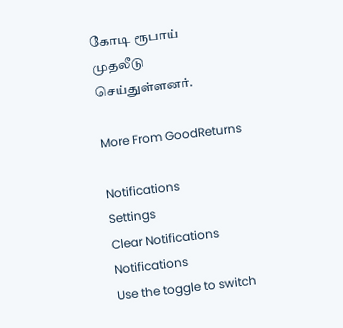கோடி ரூபாய் முதலீடு செய்துள்ளனர்.

More From GoodReturns

Notifications
Settings
Clear Notifications
Notifications
Use the toggle to switch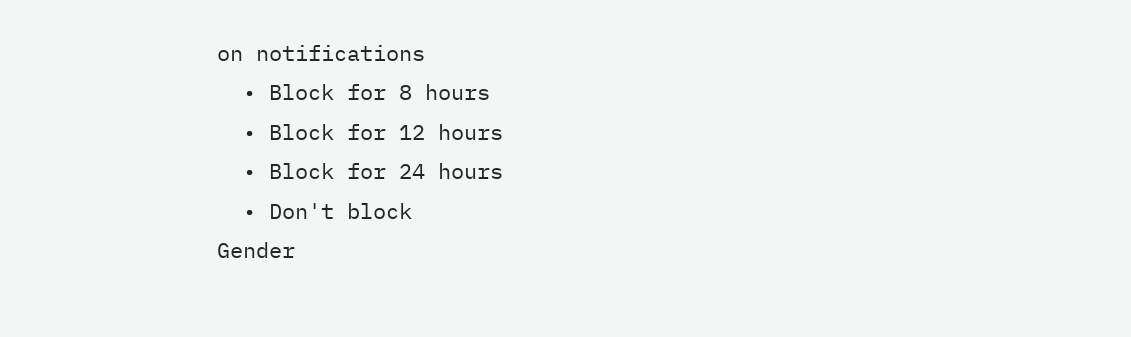on notifications
  • Block for 8 hours
  • Block for 12 hours
  • Block for 24 hours
  • Don't block
Gender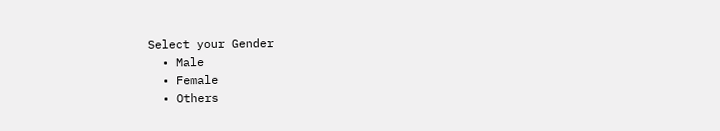Select your Gender
  • Male
  • Female
  • Others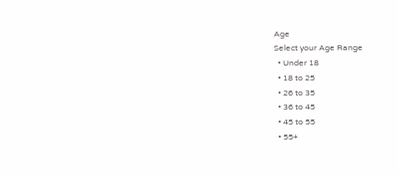Age
Select your Age Range
  • Under 18
  • 18 to 25
  • 26 to 35
  • 36 to 45
  • 45 to 55
  • 55+